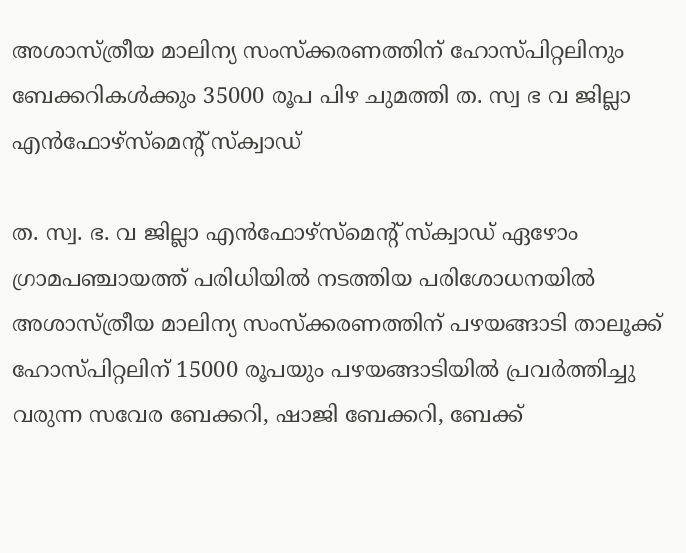അശാസ്ത്രീയ മാലിന്യ സംസ്ക്കരണത്തിന് ഹോസ്പിറ്റലിനും ബേക്കറികൾക്കും 35000 രൂപ പിഴ ചുമത്തി ത. സ്വ ഭ വ ജില്ലാ എൻഫോഴ്സ്മെന്റ് സ്ക്വാഡ്

ത. സ്വ. ഭ. വ ജില്ലാ എൻഫോഴ്സ്മെന്റ് സ്ക്വാഡ് ഏഴോം ഗ്രാമപഞ്ചായത്ത് പരിധിയിൽ നടത്തിയ പരിശോധനയിൽ അശാസ്ത്രീയ മാലിന്യ സംസ്ക്കരണത്തിന് പഴയങ്ങാടി താലൂക്ക് ഹോസ്പിറ്റലിന് 15000 രൂപയും പഴയങ്ങാടിയിൽ പ്രവർത്തിച്ചു വരുന്ന സവേര ബേക്കറി, ഷാജി ബേക്കറി, ബേക്ക്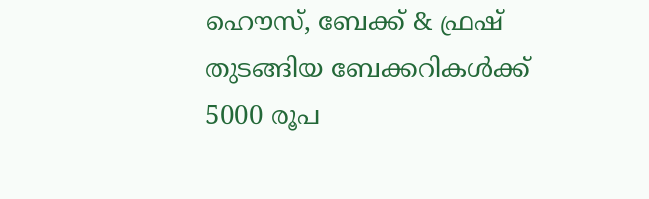ഹൌസ്, ബേക്ക് & ഫ്രഷ് തുടങ്ങിയ ബേക്കറികൾക്ക് 5000 രൂപ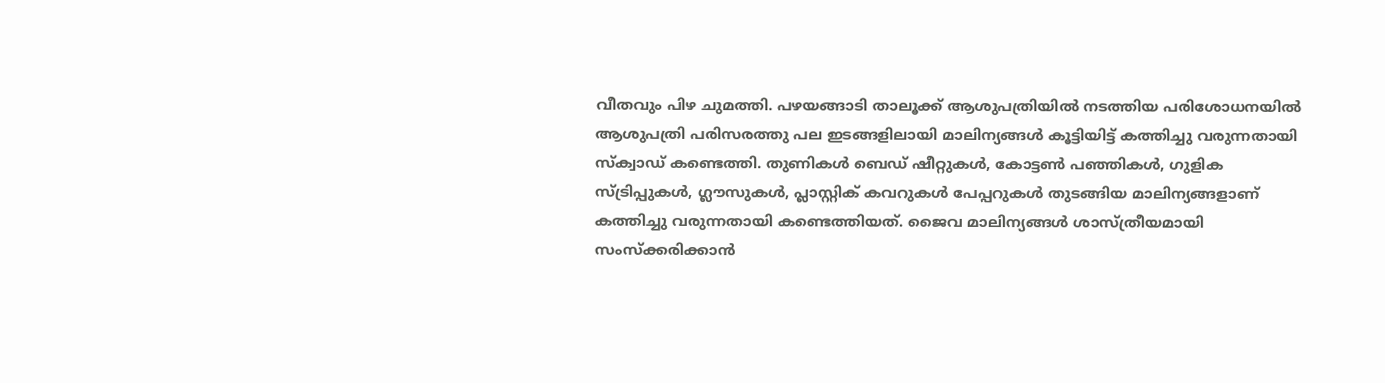വീതവും പിഴ ചുമത്തി. പഴയങ്ങാടി താലൂക്ക് ആശുപത്രിയിൽ നടത്തിയ പരിശോധനയിൽ ആശുപത്രി പരിസരത്തു പല ഇടങ്ങളിലായി മാലിന്യങ്ങൾ കൂട്ടിയിട്ട് കത്തിച്ചു വരുന്നതായി സ്ക്വാഡ് കണ്ടെത്തി. തുണികൾ ബെഡ് ഷീറ്റുകൾ, കോട്ടൺ പഞ്ഞികൾ, ഗുളിക സ്ട്രിപ്പുകൾ, ഗ്ലൗസുകൾ, പ്ലാസ്റ്റിക് കവറുകൾ പേപ്പറുകൾ തുടങ്ങിയ മാലിന്യങ്ങളാണ് കത്തിച്ചു വരുന്നതായി കണ്ടെത്തിയത്. ജൈവ മാലിന്യങ്ങൾ ശാസ്ത്രീയമായി സംസ്ക്കരിക്കാൻ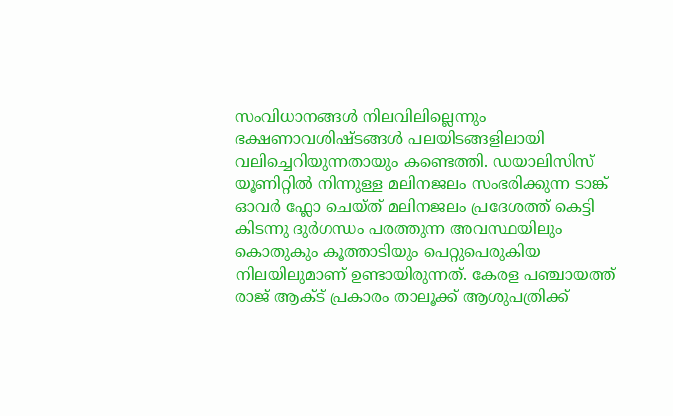സംവിധാനങ്ങൾ നിലവിലില്ലെന്നും ഭക്ഷണാവശിഷ്ടങ്ങൾ പലയിടങ്ങളിലായി വലിച്ചെറിയുന്നതായും കണ്ടെത്തി. ഡയാലിസിസ് യൂണിറ്റിൽ നിന്നുള്ള മലിനജലം സംഭരിക്കുന്ന ടാങ്ക് ഓവർ ഫ്ലോ ചെയ്ത് മലിനജലം പ്രദേശത്ത് കെട്ടി കിടന്നു ദുർഗന്ധം പരത്തുന്ന അവസ്ഥയിലും കൊതുകും കൂത്താടിയും പെറ്റുപെരുകിയ നിലയിലുമാണ് ഉണ്ടായിരുന്നത്. കേരള പഞ്ചായത്ത് രാജ് ആക്ട് പ്രകാരം താലൂക്ക് ആശുപത്രിക്ക്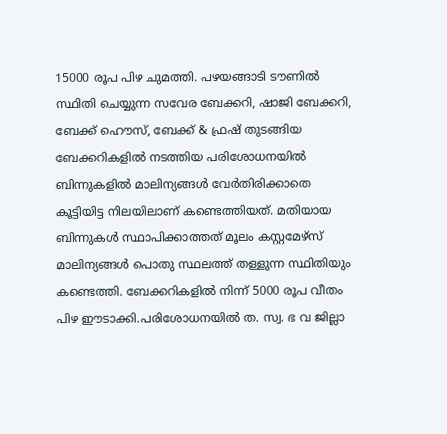15000 രൂപ പിഴ ചുമത്തി. പഴയങ്ങാടി ടൗണിൽ സ്ഥിതി ചെയ്യുന്ന സവേര ബേക്കറി, ഷാജി ബേക്കറി, ബേക്ക് ഹൌസ്, ബേക്ക് & ഫ്രഷ് തുടങ്ങിയ ബേക്കറികളിൽ നടത്തിയ പരിശോധനയിൽ ബിന്നുകളിൽ മാലിന്യങ്ങൾ വേർതിരിക്കാതെ കൂട്ടിയിട്ട നിലയിലാണ് കണ്ടെത്തിയത്. മതിയായ ബിന്നുകൾ സ്ഥാപിക്കാത്തത് മൂലം കസ്റ്റമേഴ്സ് മാലിന്യങ്ങൾ പൊതു സ്ഥലത്ത് തള്ളുന്ന സ്ഥിതിയും കണ്ടെത്തി. ബേക്കറികളിൽ നിന്ന് 5000 രൂപ വീതം പിഴ ഈടാക്കി.പരിശോധനയിൽ ത. സ്വ. ഭ വ ജില്ലാ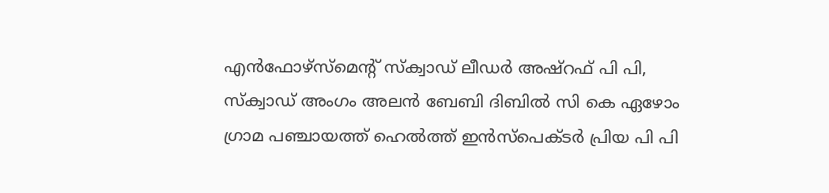എൻഫോഴ്സ്മെന്റ് സ്ക്വാഡ് ലീഡർ അഷ്റഫ് പി പി, സ്ക്വാഡ് അംഗം അലൻ ബേബി ദിബിൽ സി കെ ഏഴോം ഗ്രാമ പഞ്ചായത്ത് ഹെൽത്ത് ഇൻസ്പെക്ടർ പ്രിയ പി പി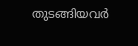തുടങ്ങിയവർ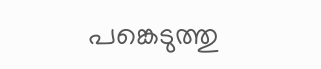പങ്കെടുത്തു